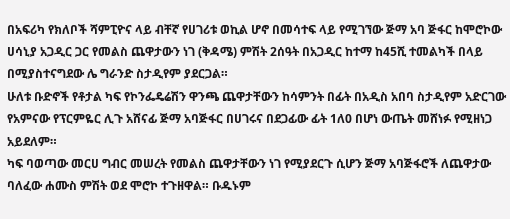በአፍሪካ የክለቦች ሻምፒዮና ላይ ብቸኛ የሀገሪቱ ወኪል ሆኖ በመሳተፍ ላይ የሚገኘው ጅማ አባ ጅፋር ከሞሮኮው ሀሳኒያ አጋዲር ጋር የመልስ ጨዋታውን ነገ (ቅዳሜ) ምሽት 2ሰዓት በአጋዲር ከተማ ከ45ሺ ተመልካች በላይ በሚያስተናግደው ሌ ግራንድ ስታዲየም ያደርጋል።
ሁለቱ ቡድኖች የቶታል ካፍ የኮንፌዴሬሽን ዋንጫ ጨዋታቸውን ከሳምንት በፊት በአዲስ አበባ ስታዲየም አድርገው የአምናው የፕርምዬር ሊጉ አሸናፊ ጅማ አባጅፋር በሀገሩና በደጋፊው ፊት 1ለ0 በሆነ ውጤት መሸነፉ የሚዘነጋ አይደለም።
ካፍ ባወጣው መርሀ ግብር መሠረት የመልስ ጨዋታቸውን ነገ የሚያደርጉ ሲሆን ጅማ አባጅፋሮች ለጨዋታው ባለፈው ሐሙስ ምሽት ወደ ሞሮኮ ተጉዘዋል። ቡዱኑም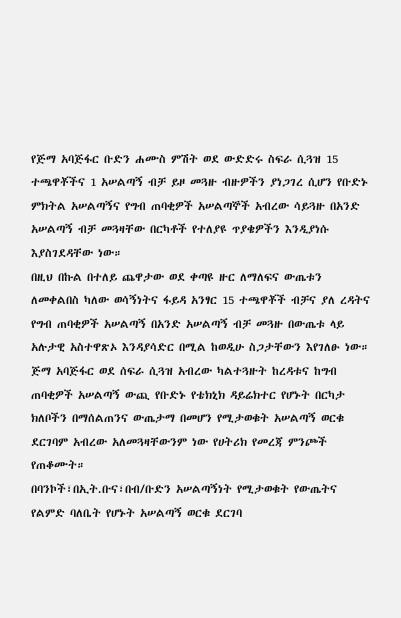የጅማ አባጅፋር ቡድን ሐሙስ ምሽት ወደ ውድድሩ ስፍራ ሲጓዝ 15 ተጫዋቾችና 1 አሠልጣኝ ብቻ ይዞ መጓዙ ብዙዎችን ያነጋገረ ሲሆን የቡድኑ ምክትል አሠልጣኝና የግብ ጠባቂዎች አሠልጣኞች አብረው ሳይጓዙ በአንድ አሠልጣኝ ብቻ መጓዛቸው በርካቶች የተለያዩ ጥያቄዎችን እንዲያነሱ እያስገደዳቸው ነው።
በዚህ በኩል በተለይ ጨዋታው ወደ ቀጣዩ ዙር ለማለፍና ውጤቱን ለመቀልበስ ካለው ወሳኝነትና ፋይዳ አንፃር 15 ተጫዋቾች ብቻና ያለ ረዳትና የግብ ጠባቂዎች አሠልጣኝ በአንድ አሠልጣኝ ብቻ መጓዙ በውጤቱ ላይ አሉታዊ አስተዋጽኦ እንዳያሳድር በሚል ከወዲሁ ስጋታቸውን እየገለፁ ነው።
ጅማ አባጅፋር ወደ ሰፍራ ሲጓዝ አብረው ካልተጓዙት ከረዳቱና ከግብ ጠባቂዎች አሠልጣኝ ውጪ የቡድኑ የቴክኒክ ዳይሬክተር የሆኑት በርካታ ክለቦችን በማሰልጠንና ውጤታማ በመሆን የሚታወቁት አሠልጣኝ ወርቁ ደርገባም አብረው አለመጓዛቸውንም ነው የሀትሪክ የመረጃ ምንጮች የጠቆሙት።
በባንኮች፣በኢት.ቡና፣በብ/ቡድን አሠልጣኝነት የሚታወቁት የውጤትና የልምድ ባለቤት የሆኑት አሠልጣኝ ወርቁ ደርገባ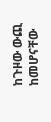ከጉዞው ውጪ ከመሆናቸው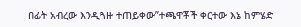በፊት አብረው እንዲጓዙ ተጠይቀው”ተጫዋቾች ቀርተው እኔ ከምሄድ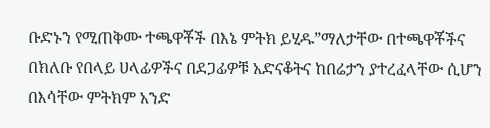ቡድኑን የሚጠቅሙ ተጫዋቾች በእኔ ምትክ ይሂዱ”ማለታቸው በተጫዋቾችና በክለቡ የበላይ ሀላፊዎችና በደጋፊዎቹ አድናቆትና ከበሬታን ያተረፈላቸው ሲሆን በእሳቸው ምትክም አንድ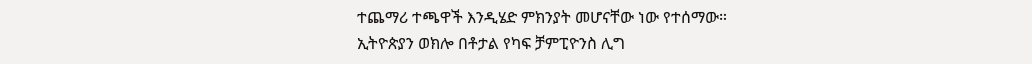ተጨማሪ ተጫዋች እንዲሄድ ምክንያት መሆናቸው ነው የተሰማው።
ኢትዮጵያን ወክሎ በቶታል የካፍ ቻምፒዮንስ ሊግ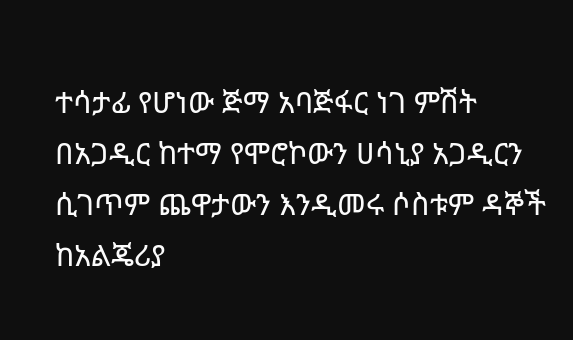ተሳታፊ የሆነው ጅማ አባጅፋር ነገ ምሽት በአጋዲር ከተማ የሞሮኮውን ሀሳኒያ አጋዲርን ሲገጥም ጨዋታውን እንዲመሩ ሶስቱም ዳኞች ከአልጄሪያ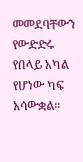መመደባቸውን የውድድሩ የበላይ አካል የሆነው ካፍ አሳውቋል።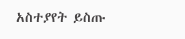አስተያየት ይስጡ